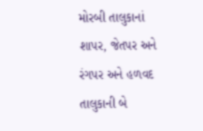મોરબી તાલુકાનાં શાપર, જેતપર અને રંગપર અને હળવદ તાલુકાની બે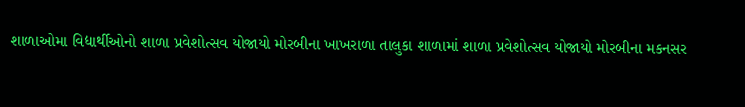શાળાઓમા વિદ્યાર્થીઓનો શાળા પ્રવેશોત્સવ યોજાયો મોરબીના ખાખરાળા તાલુકા શાળામાં શાળા પ્રવેશોત્સવ યોજાયો મોરબીના મકનસર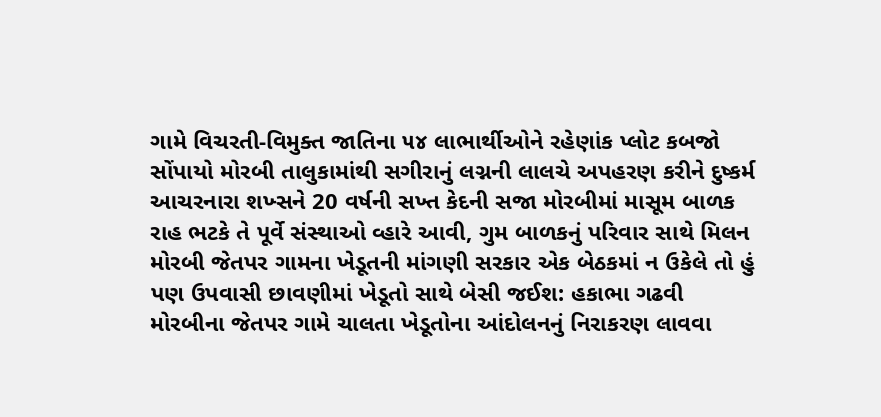ગામે વિચરતી-વિમુક્ત જાતિના ૫૪ લાભાર્થીઓને રહેણાંક પ્લોટ કબજો સોંપાયો મોરબી તાલુકામાંથી સગીરાનું લગ્નની લાલચે અપહરણ કરીને દુષ્કર્મ આચરનારા શખ્સને 20 વર્ષની સખ્ત કેદની સજા મોરબીમાં માસૂમ બાળક રાહ ભટકે તે પૂર્વે સંસ્થાઓ વ્હારે આવી, ગુમ બાળકનું પરિવાર સાથે મિલન મોરબી જેતપર ગામના ખેડૂતની માંગણી સરકાર એક બેઠકમાં ન ઉકેલે તો હું પણ ઉપવાસી છાવણીમાં ખેડૂતો સાથે બેસી જઈશ: હકાભા ગઢવી મોરબીના જેતપર ગામે ચાલતા ખેડૂતોના આંદોલનનું નિરાકરણ લાવવા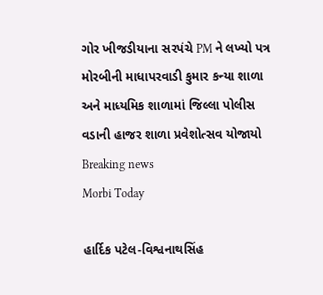ગોર ખીજડીયાના સરપંચે PM ને લખ્યો પત્ર મોરબીની માધાપરવાડી કુમાર કન્યા શાળા અને માધ્યમિક શાળામાં જિલ્લા પોલીસ વડાની હાજર શાળા પ્રવેશોત્સવ યોજાયો
Breaking news
Morbi Today

હાર્દિક પટેલ-વિશ્વનાથસિંહ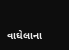વાઘેલાના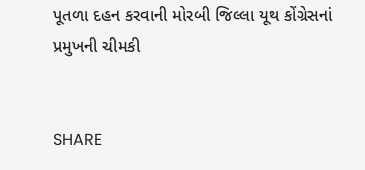પૂતળા દહન કરવાની મોરબી જિલ્લા યૂથ કોંગ્રેસનાં પ્રમુખની ચીમકી


SHARE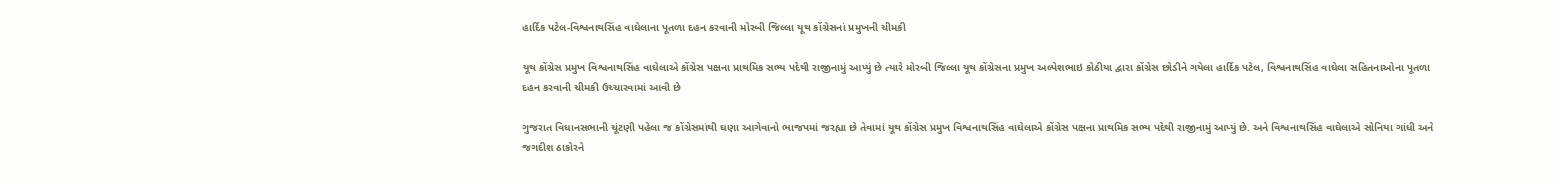હાર્દિક પટેલ-વિશ્વનાથસિંહ વાઘેલાના પૂતળા દહન કરવાની મોરબી જિલ્લા યૂથ કોંગ્રેસનાં પ્રમુખની ચીમકી

યૂથ કોંગ્રેસ પ્રમુખ વિશ્વનાથસિંહ વાઘેલાએ કોંગ્રેસ પક્ષના પ્રાથમિક સભ્ય પદેથી રાજીનામું આપ્યું છે ત્યારે મોરબી જિલ્લા યૂથ કોંગ્રેસના પ્રમુખ અલ્પેશભાઇ કોઠીયા દ્વારા કોંગ્રેસ છોડીને ગયેલા હાર્દિક પટેલ, વિશ્વનાથસિંહ વાઘેલા સહિતનાઓના પૂતળા દહન કરવાની ચીમકી ઉચ્ચારવામાં આવી છે

ગુજરાત વિધાનસભાની ચૂંટણી પહેલા જ કોંગ્રેસમાંથી ઘણા આગેવાનો ભાજપમાં જરહ્યા છે તેવામાં યૂથ કોંગ્રેસ પ્રમુખ વિશ્વનાથસિંહ વાઘેલાએ કોંગ્રેસ પક્ષના પ્રાથમિક સભ્ય પદેથી રાજીનામું આપ્યું છે. અને વિશ્વનાથસિંહ વાઘેલાએ સોનિયા ગાંધી અને જગદીશ ઠાકોરને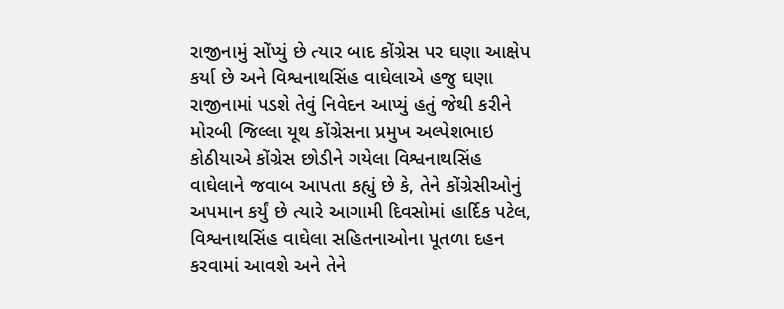રાજીનામું સોંપ્યું છે ત્યાર બાદ કોંગ્રેસ પર ઘણા આક્ષેપ કર્યા છે અને વિશ્વનાથસિંહ વાઘેલાએ હજુ ઘણા રાજીનામાં પડશે તેવું નિવેદન આપ્યું હતું જેથી કરીને મોરબી જિલ્લા યૂથ કોંગ્રેસના પ્રમુખ અલ્પેશભાઇ કોઠીયાએ કોંગ્રેસ છોડીને ગયેલા વિશ્વનાથસિંહ વાઘેલાને જવાબ આપતા કહ્યું છે કે, તેને કોંગ્રેસીઓનું અપમાન કર્યું છે ત્યારે આગામી દિવસોમાં હાર્દિક પટેલ, વિશ્વનાથસિંહ વાઘેલા સહિતનાઓના પૂતળા દહન કરવામાં આવશે અને તેને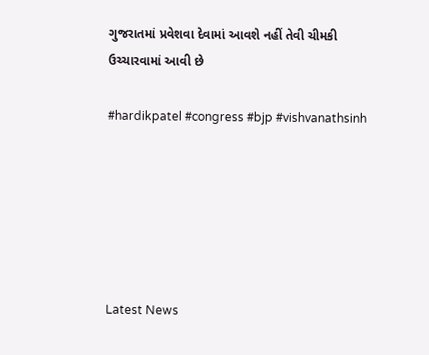ગુજરાતમાં પ્રવેશવા દેવામાં આવશે નહીં તેવી ચીમકી ઉચ્ચારવામાં આવી છે

#hardikpatel #congress #bjp #vishvanathsinh






Latest News